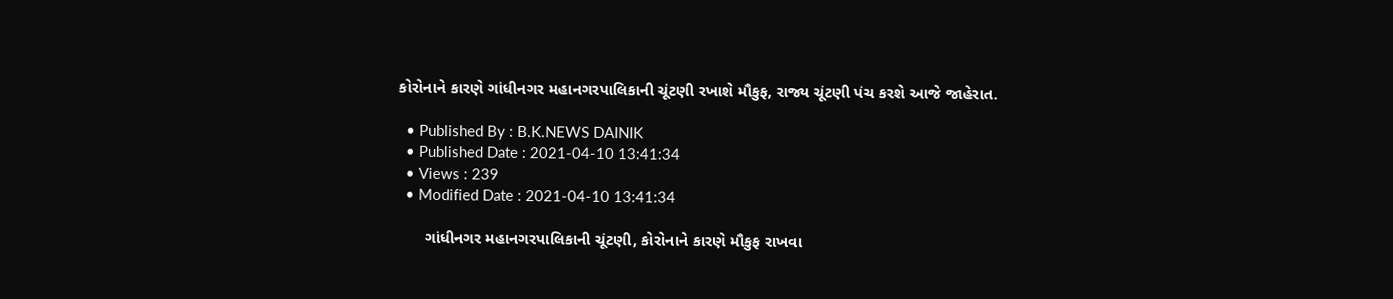કોરોનાને કારણે ગાંધીનગર મહાનગરપાલિકાની ચૂંટણી રખાશે મૌકુફ, રાજ્ય ચૂંટણી પંચ કરશે આજે જાહેરાત.

  • Published By : B.K.NEWS DAINIK
  • Published Date : 2021-04-10 13:41:34
  • Views : 239
  • Modified Date : 2021-04-10 13:41:34

      ગાંધીનગર મહાનગરપાલિકાની ચૂંટણી, કોરોનાને કારણે મૌકુફ રાખવા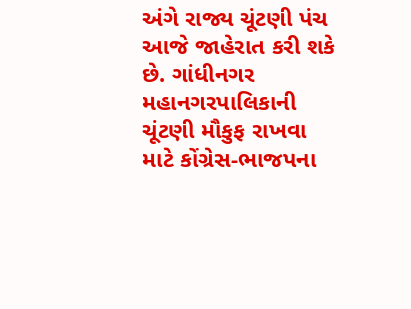અંગે રાજ્ય ચૂંટણી પંચ આજે જાહેરાત કરી શકે છે. ગાંધીનગર મહાનગરપાલિકાની ચૂંટણી મૌકુફ રાખવા માટે કોંગ્રેસ-ભાજપના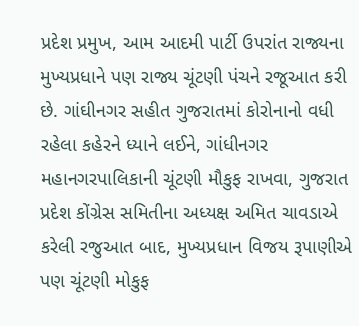પ્રદેશ પ્રમુખ, આમ આદમી પાર્ટી ઉપરાંત રાજ્યના મુખ્યપ્રધાને પણ રાજ્ય ચૂંટણી પંચને રજૂઆત કરી છે. ગાંઘીનગર સહીત ગુજરાતમાં કોરોનાનો વધી રહેલા કહેરને ધ્યાને લઈને, ગાંધીનગર મહાનગરપાલિકાની ચૂંટણી મૌકુફ રાખવા, ગુજરાત પ્રદેશ કોંગ્રેસ સમિતીના અધ્યક્ષ અમિત ચાવડાએ કરેલી રજુઆત બાદ, મુખ્યપ્રધાન વિજય રૂપાણીએ પણ ચૂંટણી મોકુફ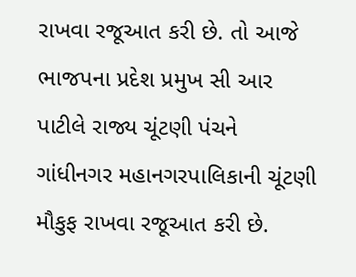રાખવા રજૂઆત કરી છે. તો આજે ભાજપના પ્રદેશ પ્રમુખ સી આર પાટીલે રાજ્ય ચૂંટણી પંચને ગાંધીનગર મહાનગરપાલિકાની ચૂંટણી મૌકુફ રાખવા રજૂઆત કરી છે.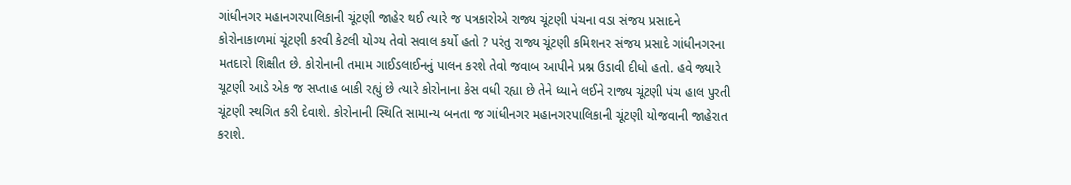ગાંધીનગર મહાનગરપાલિકાની ચૂંટણી જાહેર થઈ ત્યારે જ પત્રકારોએ રાજ્ય ચૂંટણી પંચના વડા સંજય પ્રસાદને કોરોનાકાળમાં ચૂંટણી કરવી કેટલી યોગ્ય તેવો સવાલ કર્યો હતો ? પરંતુ રાજ્ય ચૂંટણી કમિશનર સંજય પ્રસાદે ગાંધીનગરના મતદારો શિક્ષીત છે. કોરોનાની તમામ ગાઈડલાઈનનું પાલન કરશે તેવો જવાબ આપીને પ્રશ્ન ઉડાવી દીધો હતો. હવે જ્યારે ચૂટણી આડે એક જ સપ્તાહ બાકી રહ્યું છે ત્યારે કોરોનાના કેસ વધી રહ્યા છે તેને ધ્યાને લઈને રાજ્ય ચૂંટણી પંચ હાલ પુરતી ચૂંટણી સ્થગિત કરી દેવાશે. કોરોનાની સ્થિતિ સામાન્ય બનતા જ ગાંધીનગર મહાનગરપાલિકાની ચૂંટણી યોજવાની જાહેરાત કરાશે.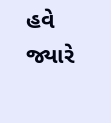હવે જ્યારે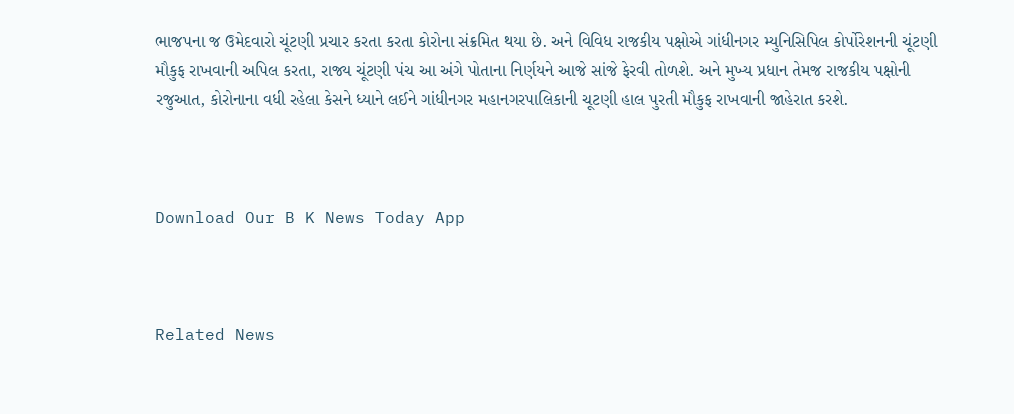ભાજપના જ ઉમેદવારો ચૂંટણી પ્રચાર કરતા કરતા કોરોના સંક્રમિત થયા છે. અને વિવિધ રાજકીય પક્ષોએ ગાંધીનગર મ્યુનિસિપિલ કોર્પોરેશનની ચૂંટણી મૌકુફ રાખવાની અપિલ કરતા, રાજ્ય ચૂંટણી પંચ આ અંગે પોતાના નિર્ણયને આજે સાંજે ફેરવી તોળશે. અને મુખ્ય પ્રધાન તેમજ રાજકીય પક્ષોની રજુઆત, કોરોનાના વધી રહેલા કેસને ધ્યાને લઈને ગાંધીનગર મહાનગરપાલિકાની ચૂટણી હાલ પુરતી મૌકુફ રાખવાની જાહેરાત કરશે.



Download Our B K News Today App



Related News